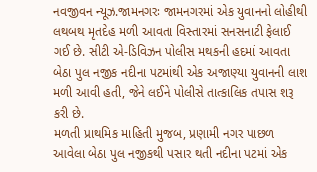નવજીવન ન્યૂઝ.જામનગરઃ જામનગરમાં એક યુવાનનો લોહીથી લથબથ મૃતદેહ મળી આવતા વિસ્તારમાં સનસનાટી ફેલાઈ ગઈ છે. સીટી એ-ડિવિઝન પોલીસ મથકની હદમાં આવતા બેઠા પુલ નજીક નદીના પટમાંથી એક અજાણ્યા યુવાનની લાશ મળી આવી હતી, જેને લઈને પોલીસે તાત્કાલિક તપાસ શરૂ કરી છે.
મળતી પ્રાથમિક માહિતી મુજબ, પ્રણામી નગર પાછળ આવેલા બેઠા પુલ નજીકથી પસાર થતી નદીના પટમાં એક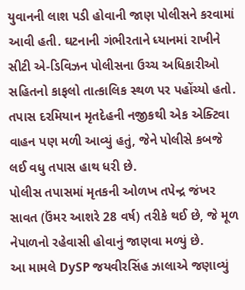યુવાનની લાશ પડી હોવાની જાણ પોલીસને કરવામાં આવી હતી. ઘટનાની ગંભીરતાને ધ્યાનમાં રાખીને સીટી એ-ડિવિઝન પોલીસના ઉચ્ચ અધિકારીઓ સહિતનો કાફલો તાત્કાલિક સ્થળ પર પહોંચ્યો હતો. તપાસ દરમિયાન મૃતદેહની નજીકથી એક એક્ટિવા વાહન પણ મળી આવ્યું હતું, જેને પોલીસે કબજે લઈ વધુ તપાસ હાથ ધરી છે.
પોલીસ તપાસમાં મૃતકની ઓળખ તપેન્દ્ર જંખર સાવત (ઉંમર આશરે 28 વર્ષ) તરીકે થઈ છે, જે મૂળ નેપાળનો રહેવાસી હોવાનું જાણવા મળ્યું છે.
આ મામલે DySP જયવીરસિંહ ઝાલાએ જણાવ્યું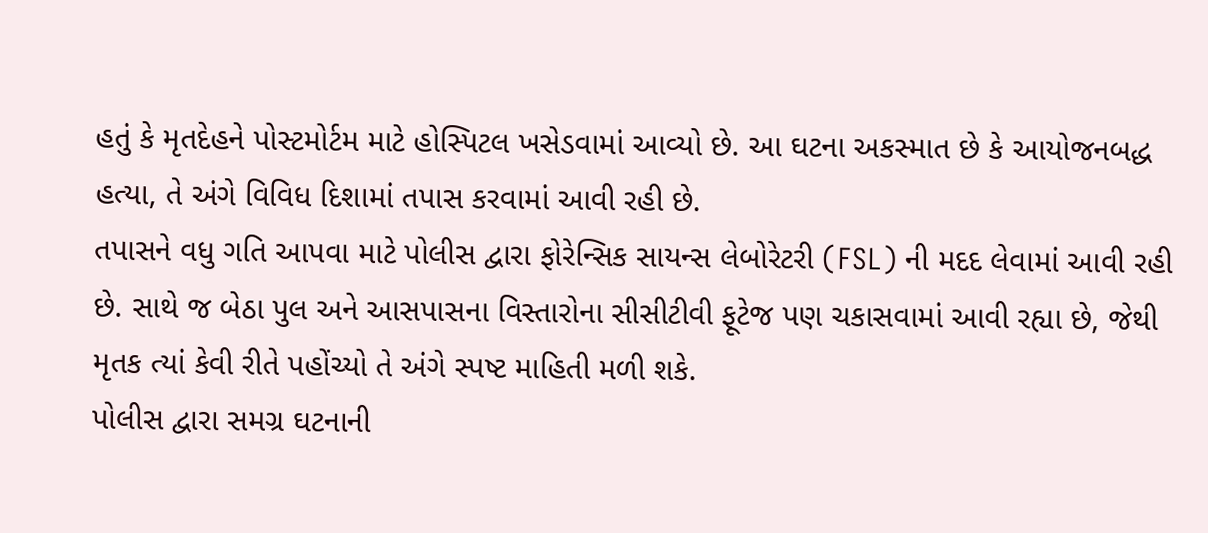હતું કે મૃતદેહને પોસ્ટમોર્ટમ માટે હોસ્પિટલ ખસેડવામાં આવ્યો છે. આ ઘટના અકસ્માત છે કે આયોજનબદ્ધ હત્યા, તે અંગે વિવિધ દિશામાં તપાસ કરવામાં આવી રહી છે.
તપાસને વધુ ગતિ આપવા માટે પોલીસ દ્વારા ફોરેન્સિક સાયન્સ લેબોરેટરી (FSL) ની મદદ લેવામાં આવી રહી છે. સાથે જ બેઠા પુલ અને આસપાસના વિસ્તારોના સીસીટીવી ફૂટેજ પણ ચકાસવામાં આવી રહ્યા છે, જેથી મૃતક ત્યાં કેવી રીતે પહોંચ્યો તે અંગે સ્પષ્ટ માહિતી મળી શકે.
પોલીસ દ્વારા સમગ્ર ઘટનાની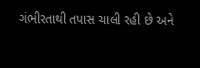ગંભીરતાથી તપાસ ચાલી રહી છે અને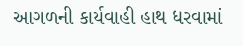આગળની કાર્યવાહી હાથ ધરવામાં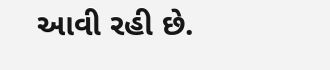આવી રહી છે.